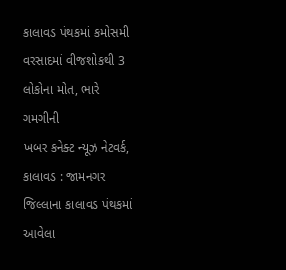કાલાવડ પંથકમાં કમોસમી વરસાદમાં વીજશોકથી 3 લોકોના મોત, ભારે ગમગીની
ખબર કનેક્ટ ન્યૂઝ નેટવર્ક, કાલાવડ : જામનગર જિલ્લાના કાલાવડ પંથકમાં આવેલા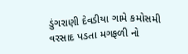ડુંગરાણી દેવડીયા ગામે કમોસમી વરસાદ પડતા મગફળી નો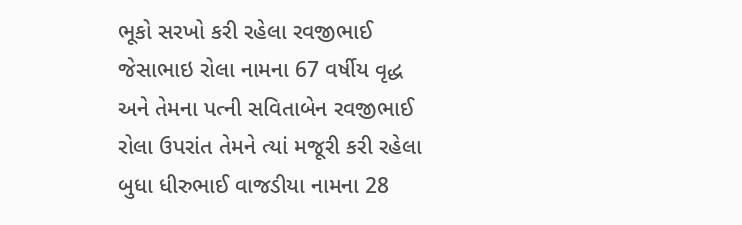ભૂકો સરખો કરી રહેલા રવજીભાઈ જેસાભાઇ રોલા નામના 67 વર્ષીય વૃદ્ધ અને તેમના પત્ની સવિતાબેન રવજીભાઈ રોલા ઉપરાંત તેમને ત્યાં મજૂરી કરી રહેલા બુધા ધીરુભાઈ વાજડીયા નામના 28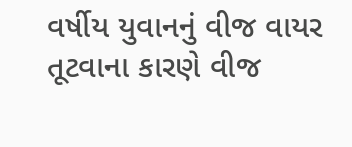વર્ષીય યુવાનનું વીજ વાયર તૂટવાના કારણે વીજ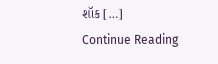શૉક […]
Continue Reading